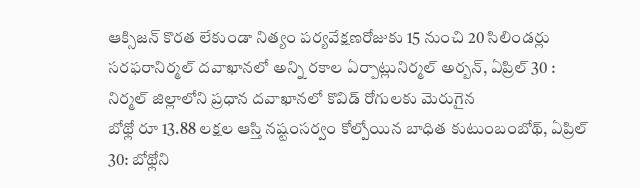ఆక్సిజన్ కొరత లేకుండా నిత్యం పర్యవేక్షణరోజుకు 15 నుంచి 20 సిలిండర్లు సరఫరానిర్మల్ దవాఖానలో అన్ని రకాల ఏర్పాట్లునిర్మల్ అర్బన్, ఏప్రిల్ 30 : నిర్మల్ జిల్లాలోని ప్రధాన దవాఖానలో కొవిడ్ రోగులకు మెరుగైన
బోథ్లో రూ 13.88 లక్షల ఆస్తి నష్టంసర్వం కోల్పోయిన బాధిత కుటుంబంబోథ్, ఏప్రిల్ 30: బోథ్లోని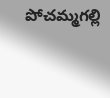పోచమ్మగల్లి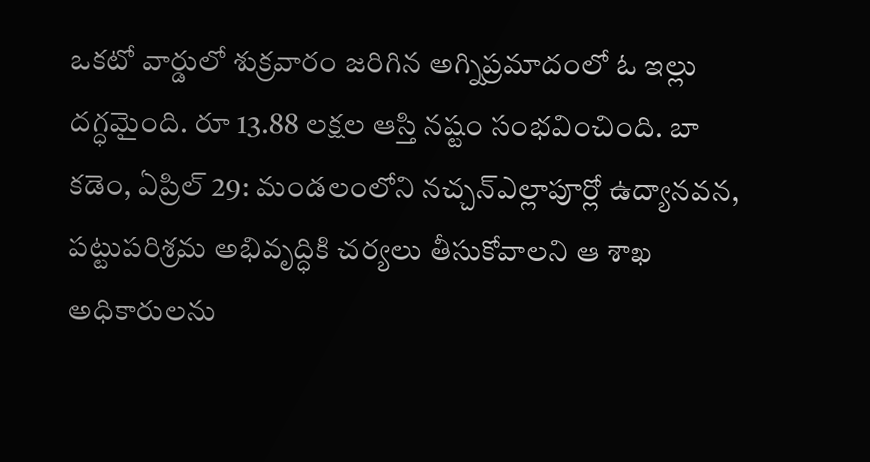ఒకటో వార్డులో శుక్రవారం జరిగిన అగ్నిప్రమాదంలో ఓ ఇల్లు దగ్ధమైంది. రూ 13.88 లక్షల ఆస్తి నష్టం సంభవించింది. బా
కడెం, ఏప్రిల్ 29: మండలంలోని నచ్చన్ఎల్లాపూర్లో ఉద్యానవన, పట్టుపరిశ్రమ అభివృద్ధికి చర్యలు తీసుకోవాలని ఆ శాఖ అధికారులను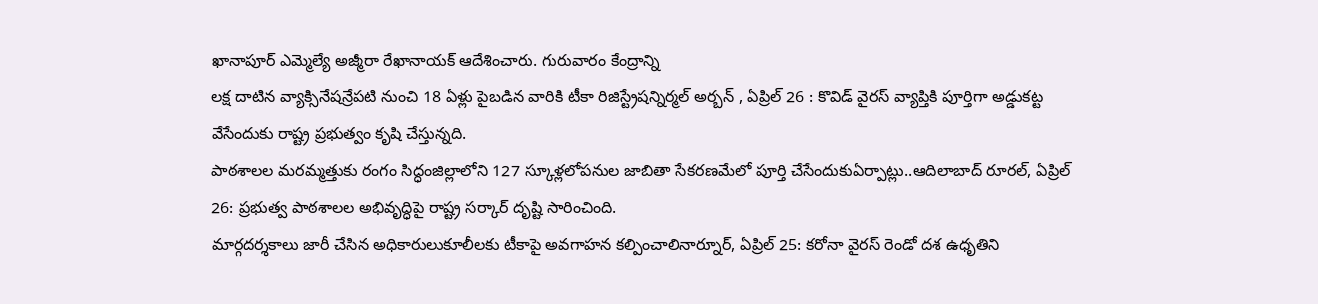ఖానాపూర్ ఎమ్మెల్యే అజ్మీరా రేఖానాయక్ ఆదేశించారు. గురువారం కేంద్రాన్ని
లక్ష దాటిన వ్యాక్సినేషన్రేపటి నుంచి 18 ఏళ్లు పైబడిన వారికి టీకా రిజిస్ట్రేషన్నిర్మల్ అర్బన్ , ఏప్రిల్ 26 : కొవిడ్ వైరస్ వ్యాప్తికి పూర్తిగా అడ్డుకట్ట వేసేందుకు రాష్ట్ర ప్రభుత్వం కృషి చేస్తున్నది.
పాఠశాలల మరమ్మత్తుకు రంగం సిద్ధంజిల్లాలోని 127 స్కూళ్లలోపనుల జాబితా సేకరణమేలో పూర్తి చేసేందుకుఏర్పాట్లు..ఆదిలాబాద్ రూరల్, ఏప్రిల్ 26: ప్రభుత్వ పాఠశాలల అభివృద్ధిపై రాష్ట్ర సర్కార్ దృష్టి సారించింది.
మార్గదర్శకాలు జారీ చేసిన అధికారులుకూలీలకు టీకాపై అవగాహన కల్పించాలినార్నూర్, ఏప్రిల్ 25: కరోనా వైరస్ రెండో దశ ఉధృతిని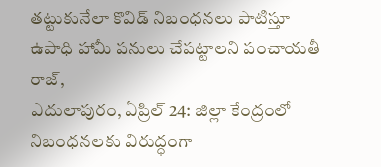తట్టుకునేలా కొవిడ్ నిబంధనలు పాటిస్తూ ఉపాధి హామీ పనులు చేపట్టాలని పంచాయతీ రాజ్,
ఎదులాపురం, ఏప్రిల్ 24: జిల్లా కేంద్రంలో నిబంధనలకు విరుద్ధంగా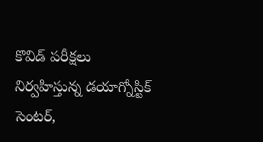కొవిడ్ పరీక్షలు నిర్వహిస్తున్న డయాగ్నోస్టిక్ సెంటర్,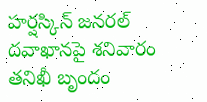హర్షస్కిన్ జనరల్ దవాఖానపై శనివారం తనిఖీ బృందం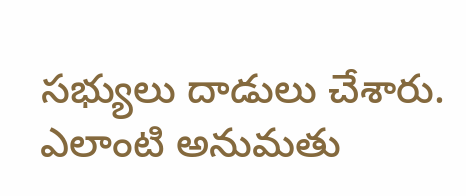సభ్యులు దాడులు చేశారు. ఎలాంటి అనుమతు